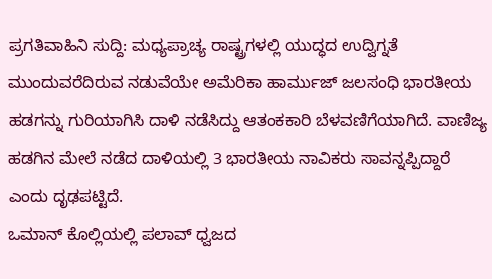ಪ್ರಗತಿವಾಹಿನಿ ಸುದ್ದಿ: ಮಧ್ಯಪ್ರಾಚ್ಯ ರಾಷ್ಟ್ರಗಳಲ್ಲಿ ಯುದ್ಧದ ಉದ್ವಿಗ್ನತೆ ಮುಂದುವರೆದಿರುವ ನಡುವೆಯೇ ಅಮೆರಿಕಾ ಹಾರ್ಮುಜ್ ಜಲಸಂಧಿ ಭಾರತೀಯ ಹಡಗನ್ನು ಗುರಿಯಾಗಿಸಿ ದಾಳಿ ನಡೆಸಿದ್ದು ಆತಂಕಕಾರಿ ಬೆಳವಣಿಗೆಯಾಗಿದೆ. ವಾಣಿಜ್ಯ ಹಡಗಿನ ಮೇಲೆ ನಡೆದ ದಾಳಿಯಲ್ಲಿ 3 ಭಾರತೀಯ ನಾವಿಕರು ಸಾವನ್ನಪ್ಪಿದ್ದಾರೆ ಎಂದು ದೃಢಪಟ್ಟಿದೆ.
ಒಮಾನ್ ಕೊಲ್ಲಿಯಲ್ಲಿ ಪಲಾವ್ ಧ್ವಜದ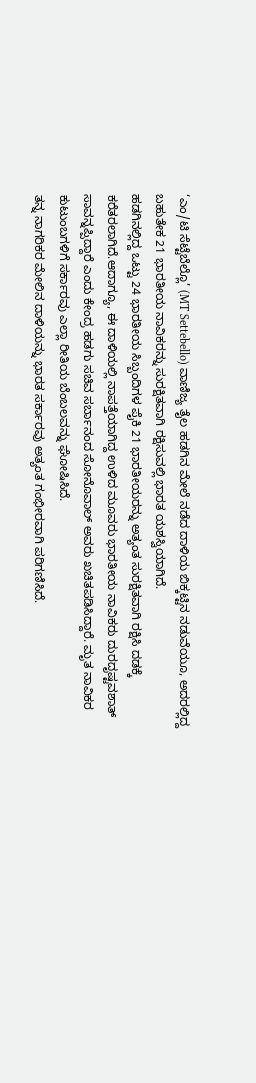‘ಎಂ/ಟಿ ಸೆಟ್ಟೆಬೆಲ್ಲೊ’ (MT Settebello) ವಾಣಿಜ್ಯ ತೈಲ ಹಡಗಿನ ಮೇಲೆ ನಡೆದ ದಾಳಿಯ ಬಿಕ್ಕಟ್ಟಿನ ನಡುವೆಯೂ, ಅದರಲ್ಲಿದ್ದ ಬಹುತೇಕ 21 ಭಾರತೀಯ ನಾವಿಕರನ್ನು ಸುರಕ್ಷಿತವಾಗಿ ರಕ್ಷಿಸುವಲ್ಲಿ ಭಾರತ ಯಶಸ್ವಿಯಾಗಿದೆ.
ಹಡಗಿನಲ್ಲಿದ್ದ ಒಟ್ಟು 24 ಭಾರತೀಯ ಸಿಬ್ಬಂದಿಗಳ ಪೈಕಿ 21 ಭಾರತೀಯರನ್ನು ಅತ್ಯಂತ ಸುರಕ್ಷಿತವಾಗಿ ರಕ್ಷಿಸಿ ದಡಕ್ಕೆ ಕರೆತರಲಾಗಿದೆ.ಆದಾಗ್ಯೂ, ಈ ದಾಳಿಯಲ್ಲಿ ನಾಪತ್ತೆಯಾಗಿದ್ದ ಉಳಿದ ಮೂವರು ಭಾರತೀಯ ನಾವಿಕರು ದುರದೃಷ್ಟವಶಾತ್ ಸಾವನ್ನಪ್ಪಿದ್ದಾರೆ ಎಂದು ಕೇಂದ್ರ ಹಡಗು ಸಚಿವ ಸರ್ಬಾನಂದ ಸೋನೊವಾಲ್ ಅವರು ಖಚಿತಪಡಿಸಿದ್ದಾರೆ. ಮೃತ ನಾವಿಕರ ಕುಟುಂಬಗಳಿಗೆ ಸರ್ಕಾರವು ಎಲ್ಲಾ ರೀತಿಯ ಬೆಂಬಲವನ್ನು ಘೋಷಿಸಿದೆ.
ತನ್ನ ನಾಗರಿಕರ ಮೇಲಿನ ದಾಳಿಯನ್ನು ಭಾರತ ಸರ್ಕಾರವು ಅತ್ಯಂತ ಗಂಭೀರವಾಗಿ ಪರಿಗಣಿಸಿದೆ.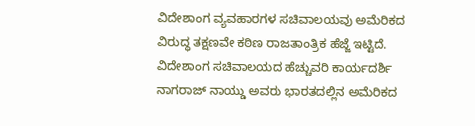ವಿದೇಶಾಂಗ ವ್ಯವಹಾರಗಳ ಸಚಿವಾಲಯವು ಅಮೆರಿಕದ ವಿರುದ್ಧ ತಕ್ಷಣವೇ ಕಠಿಣ ರಾಜತಾಂತ್ರಿಕ ಹೆಜ್ಜೆ ಇಟ್ಟಿದೆ. ವಿದೇಶಾಂಗ ಸಚಿವಾಲಯದ ಹೆಚ್ಚುವರಿ ಕಾರ್ಯದರ್ಶಿ ನಾಗರಾಜ್ ನಾಯ್ಡು ಅವರು ಭಾರತದಲ್ಲಿನ ಅಮೆರಿಕದ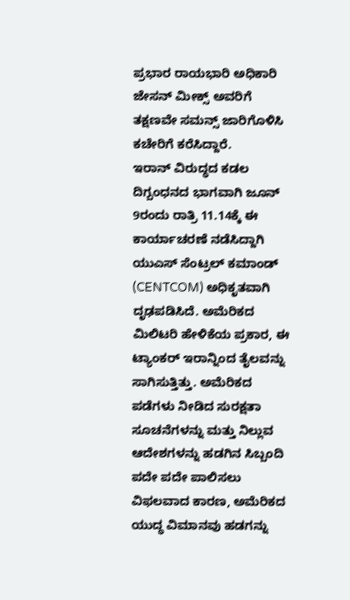ಪ್ರಭಾರ ರಾಯಭಾರಿ ಅಧಿಕಾರಿ ಜೇಸನ್ ಮೀಕ್ಸ್ ಅವರಿಗೆ ತಕ್ಷಣವೇ ಸಮನ್ಸ್ ಜಾರಿಗೊಳಿಸಿ ಕಚೇರಿಗೆ ಕರೆಸಿದ್ದಾರೆ.
ಇರಾನ್ ವಿರುದ್ಧದ ಕಡಲ ದಿಗ್ಬಂಧನದ ಭಾಗವಾಗಿ ಜೂನ್ 9ರಂದು ರಾತ್ರಿ 11.14ಕ್ಕೆ ಈ ಕಾರ್ಯಾಚರಣೆ ನಡೆಸಿದ್ದಾಗಿ ಯುಎಸ್ ಸೆಂಟ್ರಲ್ ಕಮಾಂಡ್ (CENTCOM) ಅಧಿಕೃತವಾಗಿ ದೃಢಪಡಿಸಿದೆ. ಅಮೆರಿಕದ ಮಿಲಿಟರಿ ಹೇಳಿಕೆಯ ಪ್ರಕಾರ, ಈ ಟ್ಯಾಂಕರ್ ಇರಾನ್ನಿಂದ ತೈಲವನ್ನು ಸಾಗಿಸುತ್ತಿತ್ತು. ಅಮೆರಿಕದ ಪಡೆಗಳು ನೀಡಿದ ಸುರಕ್ಷತಾ ಸೂಚನೆಗಳನ್ನು ಮತ್ತು ನಿಲ್ಲುವ ಆದೇಶಗಳನ್ನು ಹಡಗಿನ ಸಿಬ್ಬಂದಿ ಪದೇ ಪದೇ ಪಾಲಿಸಲು ವಿಫಲವಾದ ಕಾರಣ, ಅಮೆರಿಕದ ಯುದ್ಧ ವಿಮಾನವು ಹಡಗನ್ನು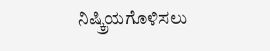ನಿಷ್ಕ್ರಿಯಗೊಳಿಸಲು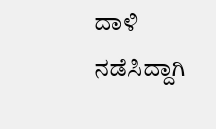ದಾಳಿ ನಡೆಸಿದ್ದಾಗಿ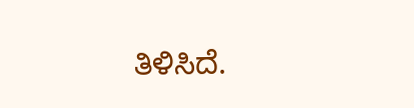ತಿಳಿಸಿದೆ.